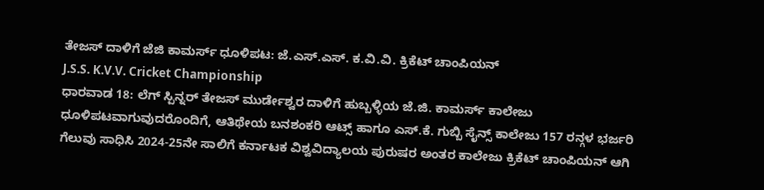ತೇಜಸ್ ದಾಳಿಗೆ ಜೆಜಿ ಕಾಮರ್ಸ್ ಧೂಳಿಪಟ: ಜೆ.ಎಸ್.ಎಸ್. ಕ.ವಿ.ವಿ. ಕ್ರಿಕೆಟ್ ಚಾಂಪಿಯನ್
J.S.S. K.V.V. Cricket Championship
ಧಾರವಾಡ 18: ಲೆಗ್ ಸ್ಪಿನ್ನರ್ ತೇಜಸ್ ಮುರ್ಡೇಶ್ವರ ದಾಳಿಗೆ ಹುಬ್ಬಳ್ಳಿಯ ಜೆ.ಜಿ. ಕಾಮರ್ಸ್ ಕಾಲೇಜು ಧೂಳಿಪಟವಾಗುವುದರೊಂದಿಗೆ, ಆತಿಥೇಯ ಬನಶಂಕರಿ ಆಟ್ಸ್ ಹಾಗೂ ಎಸ್.ಕೆ. ಗುಬ್ಬಿ ಸೈನ್ಸ್ ಕಾಲೇಜು 157 ರನ್ಗಳ ಭರ್ಜರಿ ಗೆಲುವು ಸಾಧಿಸಿ 2024-25ನೇ ಸಾಲಿಗೆ ಕರ್ನಾಟಕ ವಿಶ್ವವಿದ್ಯಾಲಯ ಪುರುಷರ ಅಂತರ ಕಾಲೇಜು ಕ್ರಿಕೆಟ್ ಚಾಂಪಿಯನ್ ಆಗಿ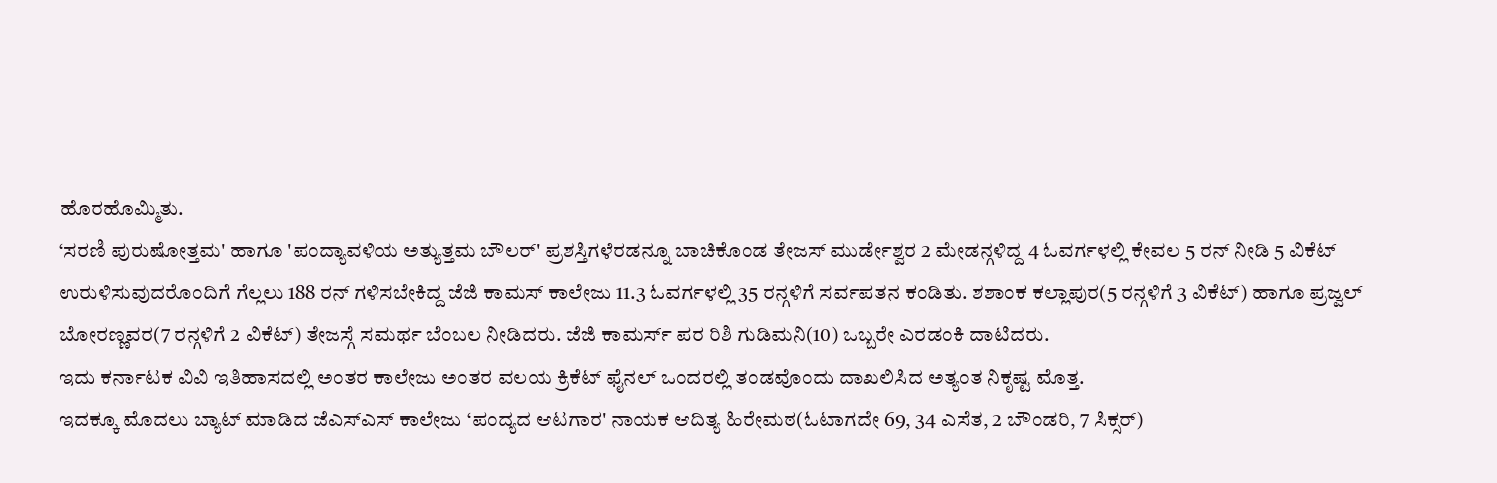ಹೊರಹೊಮ್ಮಿತು.
‘ಸರಣಿ ಪುರುಷೋತ್ತಮ' ಹಾಗೂ 'ಪಂದ್ಯಾವಳಿಯ ಅತ್ಯುತ್ತಮ ಬೌಲರ್' ಪ್ರಶಸ್ತಿಗಳೆರಡನ್ನೂ ಬಾಚಿಕೊಂಡ ತೇಜಸ್ ಮುರ್ಡೇಶ್ವರ 2 ಮೇಡನ್ಗಳಿದ್ದ 4 ಓವರ್ಗಳಲ್ಲಿ ಕೇವಲ 5 ರನ್ ನೀಡಿ 5 ವಿಕೆಟ್ ಉರುಳಿಸುವುದರೊಂದಿಗೆ ಗೆಲ್ಲಲು 188 ರನ್ ಗಳಿಸಬೇಕಿದ್ದ ಜೆಜಿ ಕಾಮಸ್ ಕಾಲೇಜು 11.3 ಓವರ್ಗಳಲ್ಲಿ 35 ರನ್ಗಳಿಗೆ ಸರ್ವಪತನ ಕಂಡಿತು. ಶಶಾಂಕ ಕಲ್ಲಾಪುರ(5 ರನ್ಗಳಿಗೆ 3 ವಿಕೆಟ್) ಹಾಗೂ ಪ್ರಜ್ವಲ್ ಬೋರಣ್ಣವರ(7 ರನ್ಗಳಿಗೆ 2 ವಿಕೆಟ್) ತೇಜಸ್ಗೆ ಸಮರ್ಥ ಬೆಂಬಲ ನೀಡಿದರು. ಜೆಜಿ ಕಾಮರ್ಸ್ ಪರ ರಿಶಿ ಗುಡಿಮನಿ(10) ಒಬ್ಬರೇ ಎರಡಂಕಿ ದಾಟಿದರು.
ಇದು ಕರ್ನಾಟಕ ವಿವಿ ಇತಿಹಾಸದಲ್ಲಿ ಅಂತರ ಕಾಲೇಜು ಅಂತರ ವಲಯ ಕ್ರಿಕೆಟ್ ಫೈನಲ್ ಒಂದರಲ್ಲಿ ತಂಡವೊಂದು ದಾಖಲಿಸಿದ ಅತ್ಯಂತ ನಿಕೃಷ್ಟ ಮೊತ್ತ.
ಇದಕ್ಕೂ ಮೊದಲು ಬ್ಯಾಟ್ ಮಾಡಿದ ಜೆಎಸ್ಎಸ್ ಕಾಲೇಜು ‘ಪಂದ್ಯದ ಆಟಗಾರ' ನಾಯಕ ಆದಿತ್ಯ ಹಿರೇಮಠ(ಓಟಾಗದೇ 69, 34 ಎಸೆತ, 2 ಬೌಂಡರಿ, 7 ಸಿಕ್ಸರ್)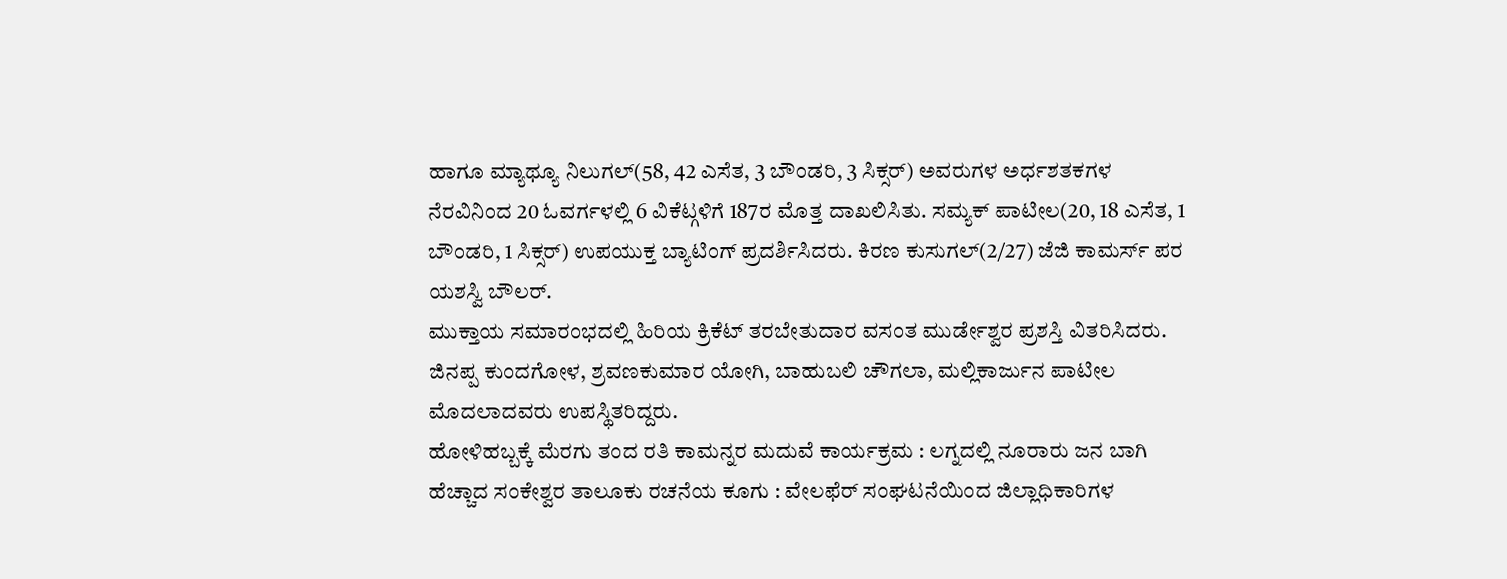ಹಾಗೂ ಮ್ಯಾಥ್ಯೂ ನಿಲುಗಲ್(58, 42 ಎಸೆತ, 3 ಬೌಂಡರಿ, 3 ಸಿಕ್ಸರ್) ಅವರುಗಳ ಅರ್ಧಶತಕಗಳ ನೆರವಿನಿಂದ 20 ಓವರ್ಗಳಲ್ಲಿ 6 ವಿಕೆಟ್ಗಳಿಗೆ 187ರ ಮೊತ್ತ ದಾಖಲಿಸಿತು. ಸಮ್ಯಕ್ ಪಾಟೀಲ(20, 18 ಎಸೆತ, 1 ಬೌಂಡರಿ, 1 ಸಿಕ್ಸರ್) ಉಪಯುಕ್ತ ಬ್ಯಾಟಿಂಗ್ ಪ್ರದರ್ಶಿಸಿದರು. ಕಿರಣ ಕುಸುಗಲ್(2/27) ಜೆಜಿ ಕಾಮರ್ಸ್ ಪರ ಯಶಸ್ವಿ ಬೌಲರ್.
ಮುಕ್ತಾಯ ಸಮಾರಂಭದಲ್ಲಿ ಹಿರಿಯ ಕ್ರಿಕೆಟ್ ತರಬೇತುದಾರ ವಸಂತ ಮುರ್ಡೇಶ್ವರ ಪ್ರಶಸ್ತಿ ವಿತರಿಸಿದರು. ಜಿನಪ್ಪ ಕುಂದಗೋಳ, ಶ್ರವಣಕುಮಾರ ಯೋಗಿ, ಬಾಹುಬಲಿ ಚೌಗಲಾ, ಮಲ್ಲಿಕಾರ್ಜುನ ಪಾಟೀಲ ಮೊದಲಾದವರು ಉಪಸ್ಥಿತರಿದ್ದರು.
ಹೋಳಿಹಬ್ಬಕ್ಕೆ ಮೆರಗು ತಂದ ರತಿ ಕಾಮನ್ನರ ಮದುವೆ ಕಾರ್ಯಕ್ರಮ : ಲಗ್ನದಲ್ಲಿ ನೂರಾರು ಜನ ಬಾಗಿ
ಹೆಚ್ಚಾದ ಸಂಕೇಶ್ವರ ತಾಲೂಕು ರಚನೆಯ ಕೂಗು : ವೇಲಫೆರ್ ಸಂಘಟನೆಯಿಂದ ಜಿಲ್ಲಾಧಿಕಾರಿಗಳ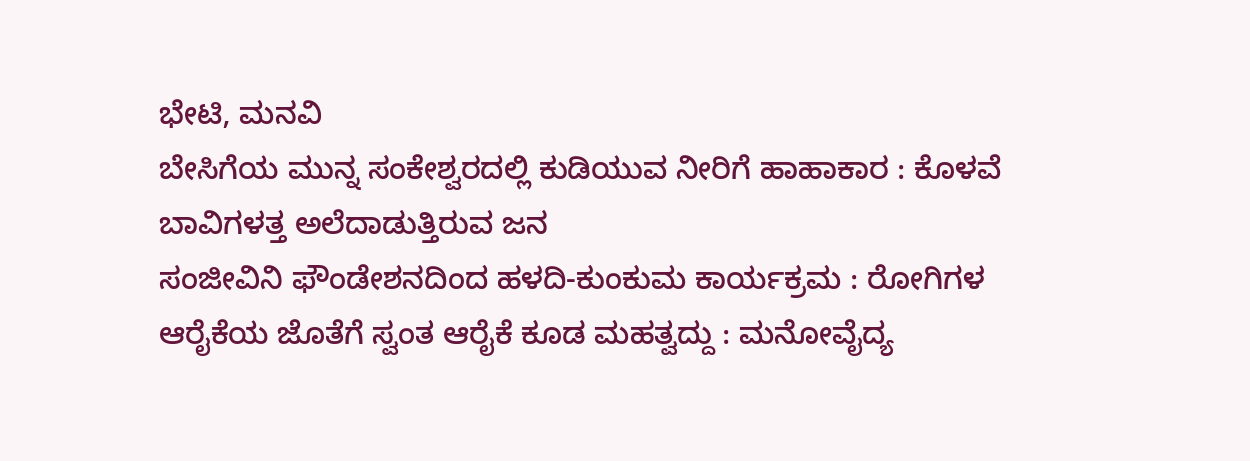ಭೇಟಿ, ಮನವಿ
ಬೇಸಿಗೆಯ ಮುನ್ನ ಸಂಕೇಶ್ವರದಲ್ಲಿ ಕುಡಿಯುವ ನೀರಿಗೆ ಹಾಹಾಕಾರ : ಕೊಳವೆ ಬಾವಿಗಳತ್ತ ಅಲೆದಾಡುತ್ತಿರುವ ಜನ
ಸಂಜೀವಿನಿ ಫೌಂಡೇಶನದಿಂದ ಹಳದಿ-ಕುಂಕುಮ ಕಾರ್ಯಕ್ರಮ : ರೋಗಿಗಳ ಆರೈಕೆಯ ಜೊತೆಗೆ ಸ್ವಂತ ಆರೈಕೆ ಕೂಡ ಮಹತ್ವದ್ದು : ಮನೋವೈದ್ಯ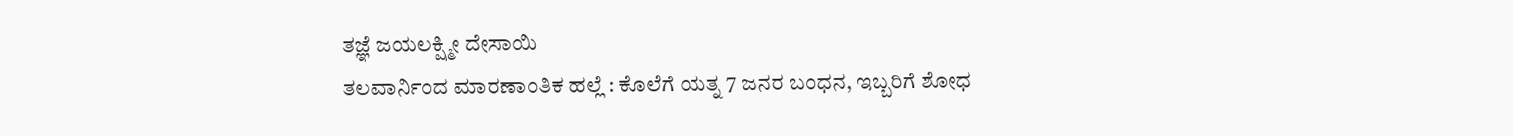ತಜ್ಞೆ ಜಯಲಕ್ಷ್ಮೀ ದೇಸಾಯಿ
ತಲವಾರ್ನಿಂದ ಮಾರಣಾಂತಿಕ ಹಲ್ಲೆ : ಕೊಲೆಗೆ ಯತ್ನ 7 ಜನರ ಬಂಧನ, ಇಬ್ಬರಿಗೆ ಶೋಧ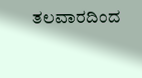ತಲವಾರದಿಂದ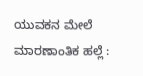ಯುವಕನ ಮೇಲೆ ಮಾರಣಾಂತಿಕ ಹಲ್ಲೆ :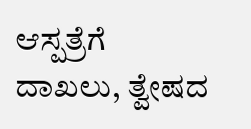ಆಸ್ಪತ್ರೆಗೆ ದಾಖಲು, ತ್ವೇಷದ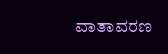ವಾತಾವರಣ